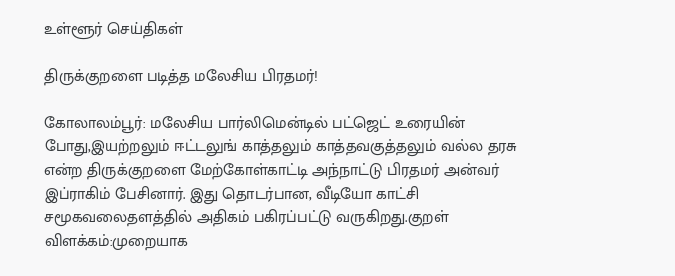உள்ளூர் செய்திகள்

திருக்குறளை படித்த மலேசிய பிரதமர்!

கோலாலம்பூர்: மலேசிய பார்லிமென்டில் பட்ஜெட் உரையின் போது,இயற்றலும் ஈட்டலுங் காத்தலும் காத்தவகுத்தலும் வல்ல தரசு என்ற திருக்குறளை மேற்கோள்காட்டி அந்நாட்டு பிரதமர் அன்வர் இப்ராகிம் பேசினார். இது தொடர்பான, வீடியோ காட்சி சமூகவலைதளத்தில் அதிகம் பகிரப்பட்டு வருகிறது.குறள் விளக்கம்:முறையாக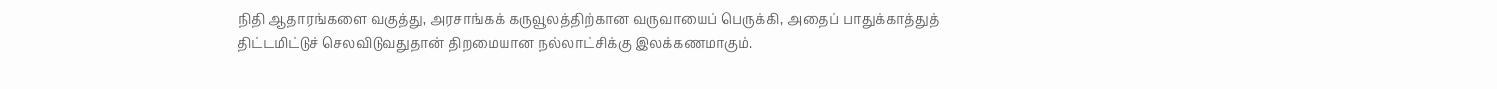நிதி ஆதாரங்களை வகுத்து, அரசாங்கக் கருவூலத்திற்கான வருவாயைப் பெருக்கி, அதைப் பாதுக்காத்துத் திட்டமிட்டுச் செலவிடுவதுதான் திறமையான நல்லாட்சிக்கு இலக்கணமாகும்.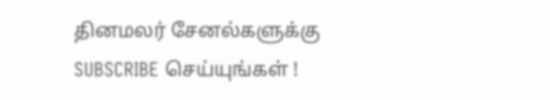தினமலர் சேனல்களுக்கு SUBSCRIBE செய்யுங்கள் !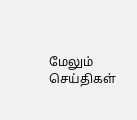மேலும் செய்திகள்